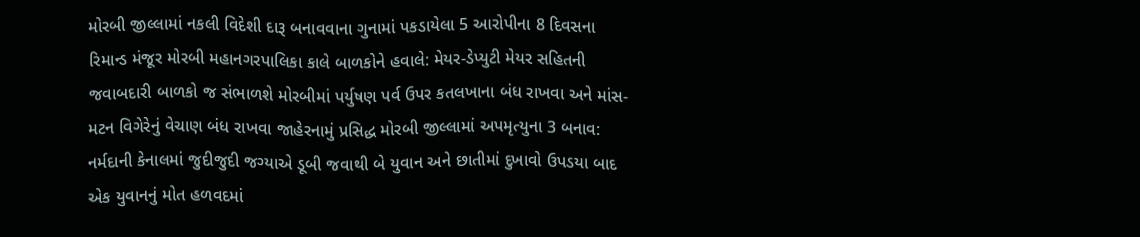મોરબી જીલ્લામાં નકલી વિદેશી દારૂ બનાવવાના ગુનામાં પકડાયેલા 5 આરોપીના 8 દિવસના રિમાન્ડ મંજૂર મોરબી મહાનગરપાલિકા કાલે બાળકોને હવાલે: મેયર-ડેપ્યુટી મેયર સહિતની જવાબદારી બાળકો જ સંભાળશે મોરબીમાં પર્યુષણ પર્વ ઉપર કતલખાના બંધ રાખવા અને માંસ-મટન વિગેરેનું વેચાણ બંધ રાખવા જાહેરનામું પ્રસિદ્ધ મોરબી જીલ્લામાં અપમૃત્યુના 3 બનાવ: નર્મદાની કેનાલમાં જુદીજુદી જગ્યાએ ડૂબી જવાથી બે યુવાન અને છાતીમાં દુખાવો ઉપડયા બાદ એક યુવાનનું મોત હળવદમાં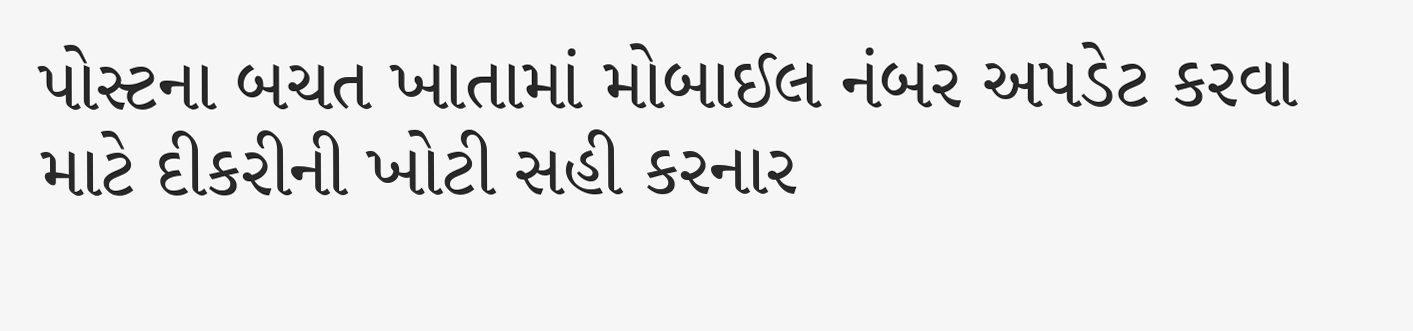પોસ્ટના બચત ખાતામાં મોબાઈલ નંબર અપડેટ કરવા માટે દીકરીની ખોટી સહી કરનાર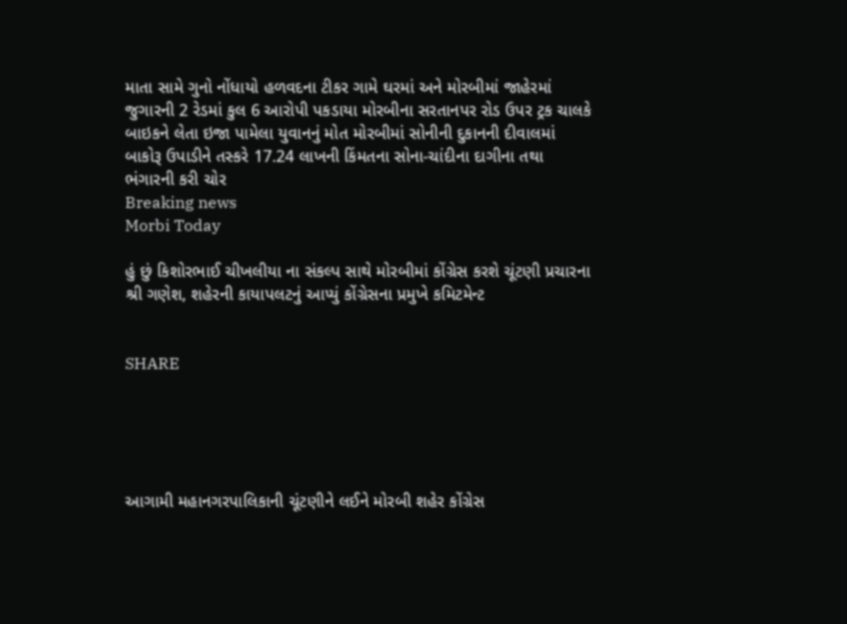માતા સામે ગુનો નોંધાયો હળવદના ટીકર ગામે ઘરમાં અને મોરબીમાં જાહેરમાં જુગારની 2 રેડમાં કુલ 6 આરોપી પકડાયા મોરબીના સરતાનપર રોડ ઉપર ટ્રક ચાલકે બાઇકને લેતા ઇજા પામેલા યુવાનનું મોત મોરબીમાં સોનીની દુકાનની દીવાલમાં બાકોરૂ ઉપાડીને તસ્કરે 17.24 લાખની કિંમતના સોના-ચાંદીના દાગીના તથા ભંગારની કરી ચોર
Breaking news
Morbi Today

હું છું કિશોરભાઈ ચીખલીયા ના સંકલ્પ સાથે મોરબીમાં કોંગ્રેસ કરશે ચૂંટણી પ્રચારના શ્રી ગણેશ, શહેરની કાયાપલટનું આપ્યું કોંગ્રેસના પ્રમુખે કમિટમેન્ટ


SHARE





આગામી મહાનગરપાલિકાની ચૂંટણીને લઈને મોરબી શહેર કોંગ્રેસ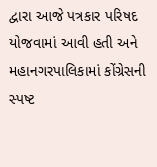દ્વારા આજે પત્રકાર પરિષદ યોજવામાં આવી હતી અને મહાનગરપાલિકામાં કોંગ્રેસની સ્પષ્ટ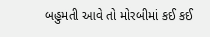બહુમતી આવે તો મોરબીમાં કઈ કઈ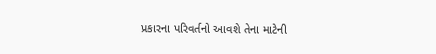પ્રકારના પરિવર્તનો આવશે તેના માટેની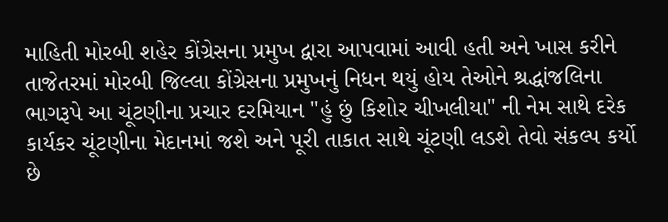માહિતી મોરબી શહેર કોંગ્રેસના પ્રમુખ દ્વારા આપવામાં આવી હતી અને ખાસ કરીને તાજેતરમાં મોરબી જિલ્લા કોંગ્રેસના પ્રમુખનું નિધન થયું હોય તેઓને શ્રદ્ધાંજલિના ભાગરૂપે આ ચૂંટણીના પ્રચાર દરમિયાન "હું છું કિશોર ચીખલીયા" ની નેમ સાથે દરેક કાર્યકર ચૂંટણીના મેદાનમાં જશે અને પૂરી તાકાત સાથે ચૂંટણી લડશે તેવો સંકલ્પ કર્યો છે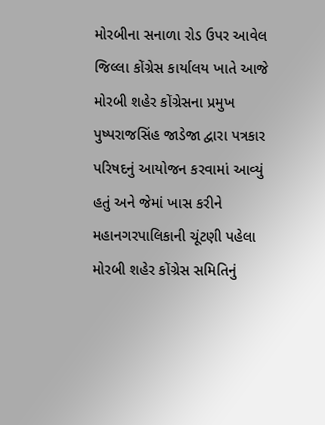મોરબીના સનાળા રોડ ઉપર આવેલ જિલ્લા કોંગ્રેસ કાર્યાલય ખાતે આજે મોરબી શહેર કોંગ્રેસના પ્રમુખ પુષ્પરાજસિંહ જાડેજા દ્વારા પત્રકાર પરિષદનું આયોજન કરવામાં આવ્યું હતું અને જેમાં ખાસ કરીને મહાનગરપાલિકાની ચૂંટણી પહેલા મોરબી શહેર કોંગ્રેસ સમિતિનું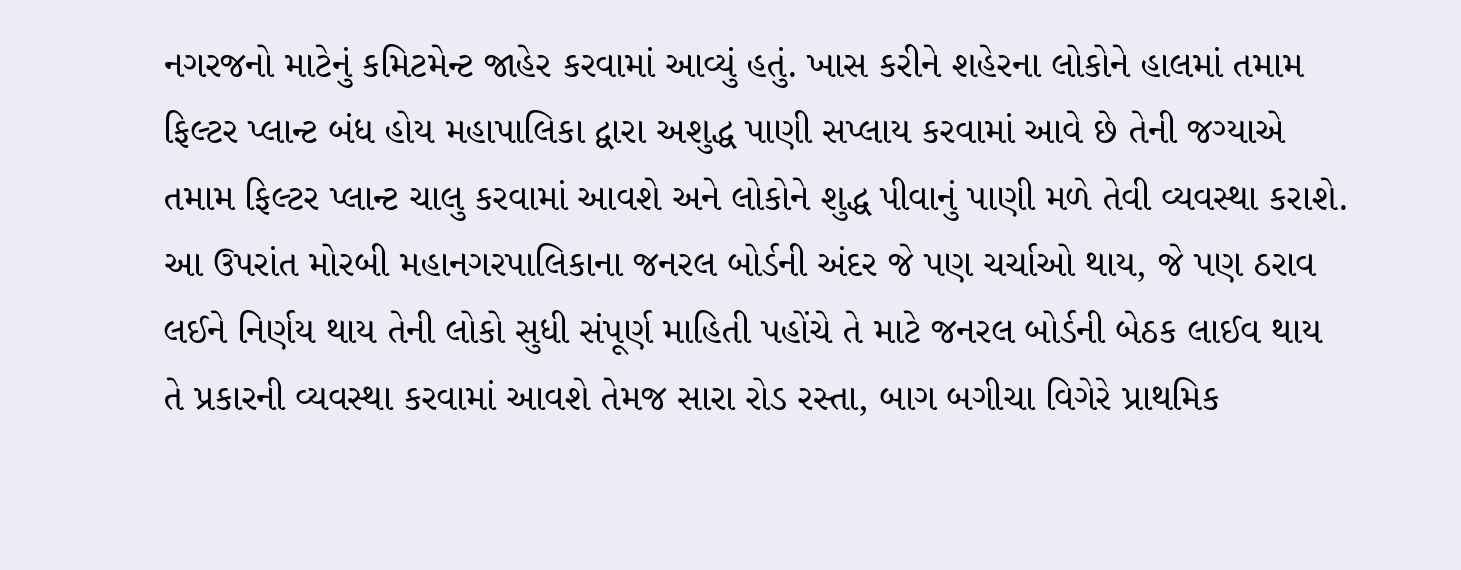નગરજનો માટેનું કમિટમેન્ટ જાહેર કરવામાં આવ્યું હતું. ખાસ કરીને શહેરના લોકોને હાલમાં તમામ ફિલ્ટર પ્લાન્ટ બંધ હોય મહાપાલિકા દ્વારા અશુદ્ધ પાણી સપ્લાય કરવામાં આવે છે તેની જગ્યાએ તમામ ફિલ્ટર પ્લાન્ટ ચાલુ કરવામાં આવશે અને લોકોને શુદ્ધ પીવાનું પાણી મળે તેવી વ્યવસ્થા કરાશે. આ ઉપરાંત મોરબી મહાનગરપાલિકાના જનરલ બોર્ડની અંદર જે પણ ચર્ચાઓ થાય, જે પણ ઠરાવ લઈને નિર્ણય થાય તેની લોકો સુધી સંપૂર્ણ માહિતી પહોંચે તે માટે જનરલ બોર્ડની બેઠક લાઈવ થાય તે પ્રકારની વ્યવસ્થા કરવામાં આવશે તેમજ સારા રોડ રસ્તા, બાગ બગીચા વિગેરે પ્રાથમિક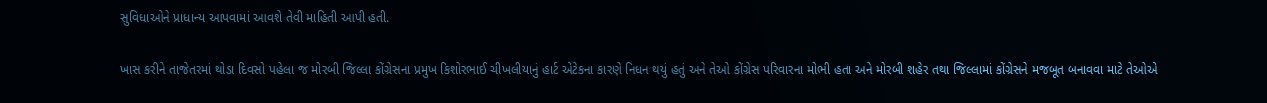સુવિધાઓને પ્રાધાન્ય આપવામાં આવશે તેવી માહિતી આપી હતી.

ખાસ કરીને તાજેતરમાં થોડા દિવસો પહેલા જ મોરબી જિલ્લા કોંગ્રેસના પ્રમુખ કિશોરભાઈ ચીખલીયાનું હાર્ટ એટેકના કારણે નિધન થયું હતું અને તેઓ કોંગ્રેસ પરિવારના મોભી હતા અને મોરબી શહેર તથા જિલ્લામાં કોંગ્રેસને મજબૂત બનાવવા માટે તેઓએ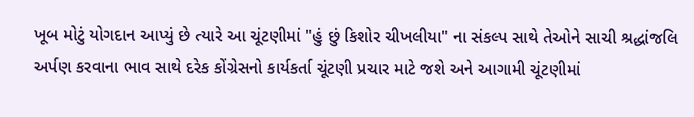ખૂબ મોટું યોગદાન આપ્યું છે ત્યારે આ ચૂંટણીમાં "હું છું કિશોર ચીખલીયા" ના સંકલ્પ સાથે તેઓને સાચી શ્રદ્ધાંજલિ અર્પણ કરવાના ભાવ સાથે દરેક કોંગ્રેસનો કાર્યકર્તા ચૂંટણી પ્રચાર માટે જશે અને આગામી ચૂંટણીમાં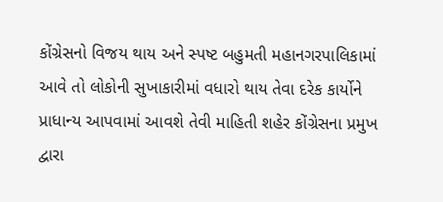કોંગ્રેસનો વિજય થાય અને સ્પષ્ટ બહુમતી મહાનગરપાલિકામાં આવે તો લોકોની સુખાકારીમાં વધારો થાય તેવા દરેક કાર્યોને પ્રાધાન્ય આપવામાં આવશે તેવી માહિતી શહેર કોંગ્રેસના પ્રમુખ દ્વારા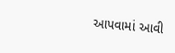આપવામાં આવી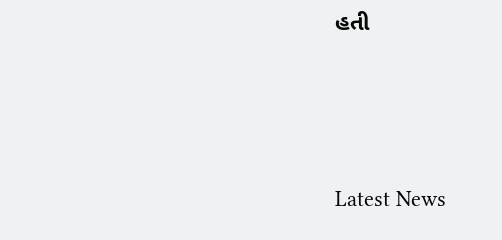હતી




Latest News